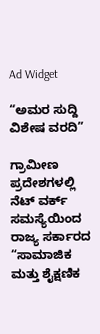Ad Widget

“ಅಮರ ಸುದ್ದಿ ವಿಶೇಷ ವರದಿ”

ಗ್ರಾಮೀಣ ಪ್ರದೇಶಗಳಲ್ಲಿ ನೆಟ್ ವರ್ಕ್ ಸಮಸ್ಯೆಯಿಂದ ರಾಜ್ಯ ಸರ್ಕಾರದ “ಸಾಮಾಜಿಕ ಮತ್ತು ಶೈಕ್ಷಣಿಕ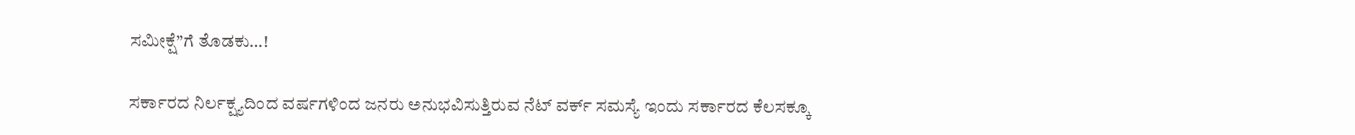ಸಮೀಕ್ಷೆ”ಗೆ ತೊಡಕು…!

ಸರ್ಕಾರದ ನಿರ್ಲಕ್ಷ್ಯದಿಂದ ವರ್ಷಗಳಿಂದ ಜನರು ಅನುಭವಿಸುತ್ತಿರುವ ನೆಟ್ ವರ್ಕ್ ಸಮಸ್ಯೆ ಇಂದು ಸರ್ಕಾರದ ಕೆಲಸಕ್ಕೂ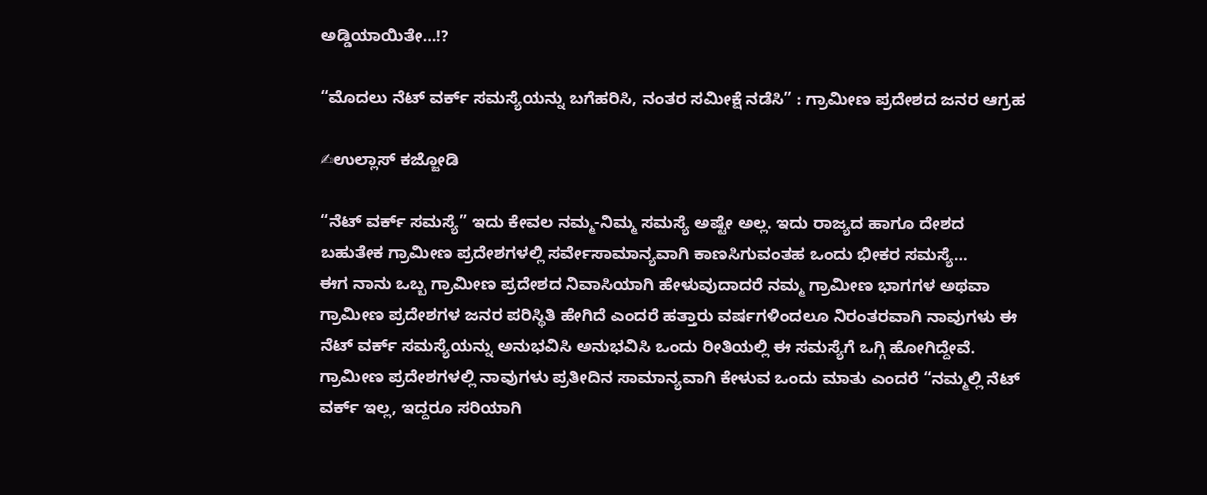ಅಡ್ಡಿಯಾಯಿತೇ…!?

“ಮೊದಲು ನೆಟ್ ವರ್ಕ್ ಸಮಸ್ಯೆಯನ್ನು ಬಗೆಹರಿಸಿ, ನಂತರ ಸಮೀಕ್ಷೆ ನಡೆಸಿ” : ಗ್ರಾಮೀಣ ಪ್ರದೇಶದ ಜನರ ಆಗ್ರಹ

✍ಉಲ್ಲಾಸ್ ಕಜ್ಜೋಡಿ

“ನೆಟ್ ವರ್ಕ್ ಸಮಸ್ಯೆ” ಇದು ಕೇವಲ ನಮ್ಮ-ನಿಮ್ಮ ಸಮಸ್ಯೆ ಅಷ್ಟೇ ಅಲ್ಲ. ಇದು ರಾಜ್ಯದ ಹಾಗೂ ದೇಶದ ಬಹುತೇಕ ಗ್ರಾಮೀಣ ಪ್ರದೇಶಗಳಲ್ಲಿ ಸರ್ವೇಸಾಮಾನ್ಯವಾಗಿ ಕಾಣಸಿಗುವಂತಹ ಒಂದು ಭೀಕರ ಸಮಸ್ಯೆ…
ಈಗ ನಾನು ಒಬ್ಬ ಗ್ರಾಮೀಣ ಪ್ರದೇಶದ ನಿವಾಸಿಯಾಗಿ ಹೇಳುವುದಾದರೆ ನಮ್ಮ ಗ್ರಾಮೀಣ ಭಾಗಗಳ ಅಥವಾ ಗ್ರಾಮೀಣ ಪ್ರದೇಶಗಳ ಜನರ ಪರಿಸ್ಥಿತಿ ಹೇಗಿದೆ ಎಂದರೆ ಹತ್ತಾರು ವರ್ಷಗಳಿಂದಲೂ ನಿರಂತರವಾಗಿ ನಾವುಗಳು ಈ ನೆಟ್ ವರ್ಕ್ ಸಮಸ್ಯೆಯನ್ನು ಅನುಭವಿಸಿ ಅನುಭವಿಸಿ ಒಂದು ರೀತಿಯಲ್ಲಿ ಈ ಸಮಸ್ಯೆಗೆ ಒಗ್ಗಿ ಹೋಗಿದ್ದೇವೆ.
ಗ್ರಾಮೀಣ ಪ್ರದೇಶಗಳಲ್ಲಿ ನಾವುಗಳು ಪ್ರತೀದಿನ ಸಾಮಾನ್ಯವಾಗಿ ಕೇಳುವ ಒಂದು ಮಾತು ಎಂದರೆ “ನಮ್ಮಲ್ಲಿ ನೆಟ್ ವರ್ಕ್ ಇಲ್ಲ, ಇದ್ದರೂ ಸರಿಯಾಗಿ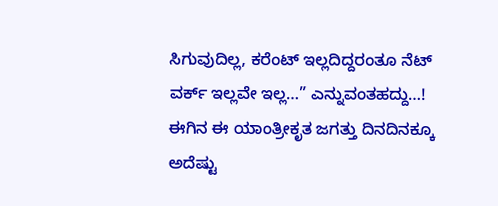ಸಿಗುವುದಿಲ್ಲ, ಕರೆಂಟ್ ಇಲ್ಲದಿದ್ದರಂತೂ ನೆಟ್ ವರ್ಕ್ ಇಲ್ಲವೇ ಇಲ್ಲ…” ಎನ್ನುವಂತಹದ್ದು…!
ಈಗಿನ ಈ ಯಾಂತ್ರೀಕೃತ ಜಗತ್ತು ದಿನದಿನಕ್ಕೂ ಅದೆಷ್ಟು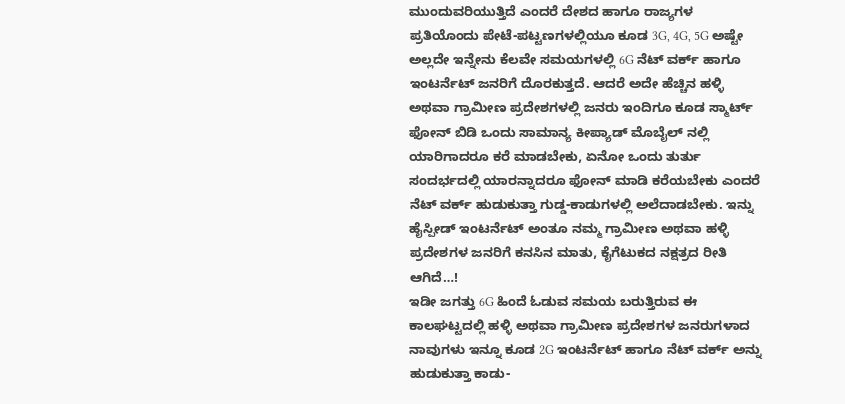ಮುಂದುವರಿಯುತ್ತಿದೆ ಎಂದರೆ ದೇಶದ ಹಾಗೂ ರಾಜ್ಯಗಳ ಪ್ರತಿಯೊಂದು ಪೇಟೆ-ಪಟ್ಟಣಗಳಲ್ಲಿಯೂ ಕೂಡ 3G, 4G, 5G ಅಷ್ಟೇ ಅಲ್ಲದೇ ಇನ್ನೇನು ಕೆಲವೇ ಸಮಯಗಳಲ್ಲಿ 6G ನೆಟ್ ವರ್ಕ್ ಹಾಗೂ ಇಂಟರ್ನೆಟ್ ಜನರಿಗೆ ದೊರಕುತ್ತದೆ. ಆದರೆ ಅದೇ ಹೆಚ್ಚಿನ ಹಳ್ಳಿ ಅಥವಾ ಗ್ರಾಮೀಣ ಪ್ರದೇಶಗಳಲ್ಲಿ ಜನರು ಇಂದಿಗೂ ಕೂಡ ಸ್ಮಾರ್ಟ್ ಫೋನ್ ಬಿಡಿ ಒಂದು ಸಾಮಾನ್ಯ ಕೀಪ್ಯಾಡ್ ಮೊಬೈಲ್ ನಲ್ಲಿ ಯಾರಿಗಾದರೂ ಕರೆ ಮಾಡಬೇಕು, ಏನೋ ಒಂದು ತುರ್ತು ಸಂದರ್ಭದಲ್ಲಿ ಯಾರನ್ನಾದರೂ ಫೋನ್ ಮಾಡಿ ಕರೆಯಬೇಕು ಎಂದರೆ ನೆಟ್ ವರ್ಕ್ ಹುಡುಕುತ್ತಾ ಗುಡ್ಡ-ಕಾಡುಗಳಲ್ಲಿ ಅಲೆದಾಡಬೇಕು. ಇನ್ನು ಹೈಸ್ಪೀಡ್ ಇಂಟರ್ನೆಟ್ ಅಂತೂ ನಮ್ಮ ಗ್ರಾಮೀಣ ಅಥವಾ ಹಳ್ಳಿ ಪ್ರದೇಶಗಳ ಜನರಿಗೆ ಕನಸಿನ ಮಾತು, ಕೈಗೆಟುಕದ ನಕ್ಷತ್ರದ ರೀತಿ ಆಗಿದೆ…!
ಇಡೀ ಜಗತ್ತು 6G ಹಿಂದೆ ಓಡುವ ಸಮಯ ಬರುತ್ತಿರುವ ಈ ಕಾಲಘಟ್ಟದಲ್ಲಿ ಹಳ್ಳಿ ಅಥವಾ ಗ್ರಾಮೀಣ ಪ್ರದೇಶಗಳ ಜನರುಗಳಾದ ನಾವುಗಳು ಇನ್ನೂ ಕೂಡ 2G ಇಂಟರ್ನೆಟ್ ಹಾಗೂ ನೆಟ್ ವರ್ಕ್ ಅನ್ನು ಹುಡುಕುತ್ತಾ ಕಾಡು-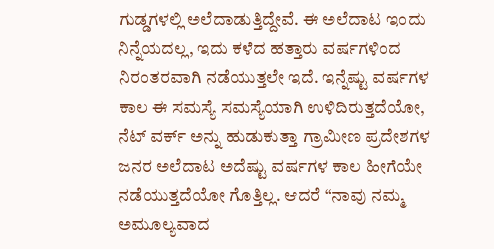ಗುಡ್ಡಗಳಲ್ಲಿ ಅಲೆದಾಡುತ್ತಿದ್ದೇವೆ. ಈ ಅಲೆದಾಟ ಇಂದು ನಿನ್ನೆಯದಲ್ಲ, ಇದು ಕಳೆದ ಹತ್ತಾರು ವರ್ಷಗಳಿಂದ ನಿರಂತರವಾಗಿ ನಡೆಯುತ್ತಲೇ ಇದೆ. ಇನ್ನೆಷ್ಟು ವರ್ಷಗಳ ಕಾಲ ಈ ಸಮಸ್ಯೆ ಸಮಸ್ಯೆಯಾಗಿ ಉಳಿದಿರುತ್ತದೆಯೋ, ನೆಟ್ ವರ್ಕ್ ಅನ್ನು ಹುಡುಕುತ್ತಾ ಗ್ರಾಮೀಣ ಪ್ರದೇಶಗಳ ಜನರ ಅಲೆದಾಟ ಅದೆಷ್ಟು ವರ್ಷಗಳ ಕಾಲ ಹೀಗೆಯೇ ನಡೆಯುತ್ತದೆಯೋ ಗೊತ್ತಿಲ್ಲ. ಆದರೆ “ನಾವು ನಮ್ಮ ಅಮೂಲ್ಯವಾದ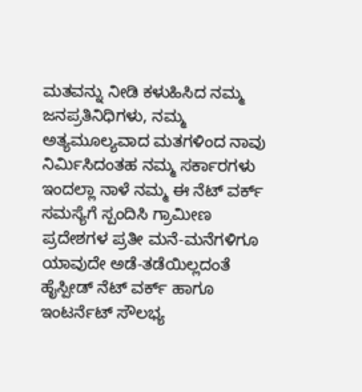ಮತವನ್ನು ನೀಡಿ ಕಳುಹಿಸಿದ ನಮ್ಮ ಜನಪ್ರತಿನಿಧಿಗಳು, ನಮ್ಮ ಅತ್ಯಮೂಲ್ಯವಾದ ಮತಗಳಿಂದ ನಾವು ನಿರ್ಮಿಸಿದಂತಹ ನಮ್ಮ ಸರ್ಕಾರಗಳು ಇಂದಲ್ಲಾ ನಾಳೆ ನಮ್ಮ ಈ ನೆಟ್ ವರ್ಕ್ ಸಮಸ್ಯೆಗೆ ಸ್ಪಂದಿಸಿ ಗ್ರಾಮೀಣ ಪ್ರದೇಶಗಳ ಪ್ರತೀ ಮನೆ-ಮನೆಗಳಿಗೂ ಯಾವುದೇ ಅಡೆ-ತಡೆಯಿಲ್ಲದಂತೆ ಹೈಸ್ಪೀಡ್ ನೆಟ್ ವರ್ಕ್ ಹಾಗೂ ಇಂಟರ್ನೆಟ್ ಸೌಲಭ್ಯ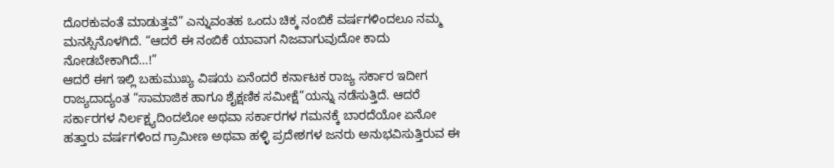ದೊರಕುವಂತೆ ಮಾಡುತ್ತವೆ” ಎನ್ನುವಂತಹ ಒಂದು ಚಿಕ್ಕ ನಂಬಿಕೆ ವರ್ಷಗಳಿಂದಲೂ ನಮ್ಮ ಮನಸ್ಸಿನೊಳಗಿದೆ. “ಆದರೆ ಈ ನಂಬಿಕೆ ಯಾವಾಗ ನಿಜವಾಗುವುದೋ ಕಾದು ನೋಡಬೇಕಾಗಿದೆ…!”
ಆದರೆ ಈಗ ಇಲ್ಲಿ ಬಹುಮುಖ್ಯ ವಿಷಯ ಏನೆಂದರೆ ಕರ್ನಾಟಕ ರಾಜ್ಯ ಸರ್ಕಾರ ಇದೀಗ ರಾಜ್ಯದಾದ್ಯಂತ “ಸಾಮಾಜಿಕ ಹಾಗೂ ಶೈಕ್ಷಣಿಕ ಸಮೀಕ್ಷೆ”ಯನ್ನು ನಡೆಸುತ್ತಿದೆ. ಆದರೆ ಸರ್ಕಾರಗಳ ನಿರ್ಲಕ್ಷ್ಯದಿಂದಲೋ ಅಥವಾ ಸರ್ಕಾರಗಳ ಗಮನಕ್ಕೆ ಬಾರದೆಯೋ ಏನೋ ಹತ್ತಾರು ವರ್ಷಗಳಿಂದ ಗ್ರಾಮೀಣ ಅಥವಾ ಹಳ್ಳಿ ಪ್ರದೇಶಗಳ ಜನರು ಅನುಭವಿಸುತ್ತಿರುವ ಈ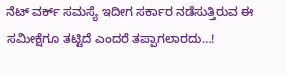ನೆಟ್ ವರ್ಕ್ ಸಮಸ್ಯೆ ಇದೀಗ ಸರ್ಕಾರ ನಡೆಸುತ್ತಿರುವ ಈ ಸಮೀಕ್ಷೆಗೂ ತಟ್ಟಿದೆ ಎಂದರೆ ತಪ್ಪಾಗಲಾರದು…!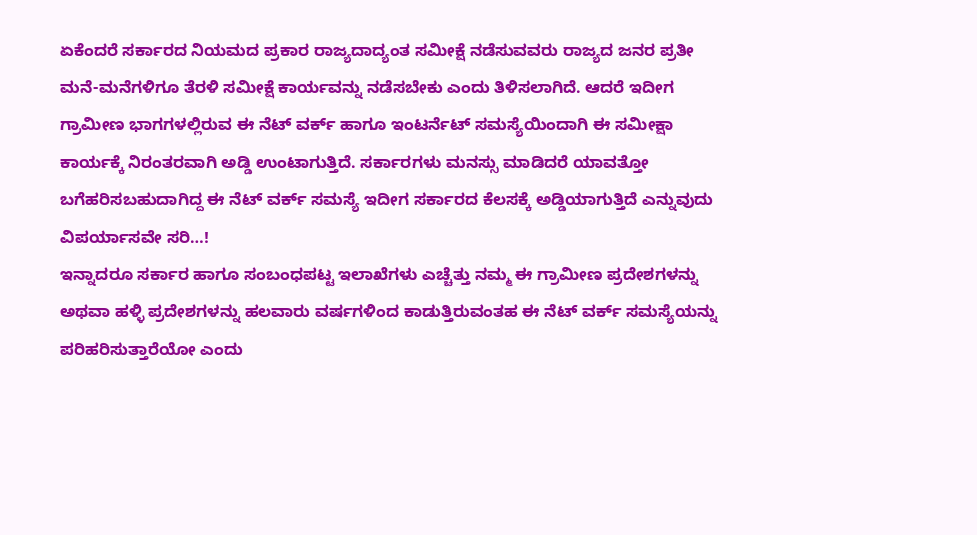ಏಕೆಂದರೆ ಸರ್ಕಾರದ ನಿಯಮದ ಪ್ರಕಾರ ರಾಜ್ಯದಾದ್ಯಂತ ಸಮೀಕ್ಷೆ ನಡೆಸುವವರು ರಾಜ್ಯದ ಜನರ ಪ್ರತೀ ಮನೆ-ಮನೆಗಳಿಗೂ ತೆರಳಿ ಸಮೀಕ್ಷೆ ಕಾರ್ಯವನ್ನು ನಡೆಸಬೇಕು ಎಂದು ತಿಳಿಸಲಾಗಿದೆ. ಆದರೆ ಇದೀಗ ಗ್ರಾಮೀಣ ಭಾಗಗಳಲ್ಲಿರುವ ಈ ನೆಟ್ ವರ್ಕ್ ಹಾಗೂ ಇಂಟರ್ನೆಟ್ ಸಮಸ್ಯೆಯಿಂದಾಗಿ ಈ ಸಮೀಕ್ಷಾ ಕಾರ್ಯಕ್ಕೆ ನಿರಂತರವಾಗಿ ಅಡ್ಡಿ ಉಂಟಾಗುತ್ತಿದೆ. ಸರ್ಕಾರಗಳು ಮನಸ್ಸು ಮಾಡಿದರೆ ಯಾವತ್ತೋ ಬಗೆಹರಿಸಬಹುದಾಗಿದ್ದ ಈ ನೆಟ್ ವರ್ಕ್ ಸಮಸ್ಯೆ ಇದೀಗ ಸರ್ಕಾರದ ಕೆಲಸಕ್ಕೆ ಅಡ್ಡಿಯಾಗುತ್ತಿದೆ ಎನ್ನುವುದು ವಿಪರ್ಯಾಸವೇ ಸರಿ…!
ಇನ್ನಾದರೂ ಸರ್ಕಾರ ಹಾಗೂ ಸಂಬಂಧಪಟ್ಟ ಇಲಾಖೆಗಳು ಎಚ್ಚೆತ್ತು ನಮ್ಮ ಈ ಗ್ರಾಮೀಣ ಪ್ರದೇಶಗಳನ್ನು ಅಥವಾ ಹಳ್ಳಿ ಪ್ರದೇಶಗಳನ್ನು ಹಲವಾರು ವರ್ಷಗಳಿಂದ ಕಾಡುತ್ತಿರುವಂತಹ ಈ ನೆಟ್ ವರ್ಕ್ ಸಮಸ್ಯೆಯನ್ನು ಪರಿಹರಿಸುತ್ತಾರೆಯೋ ಎಂದು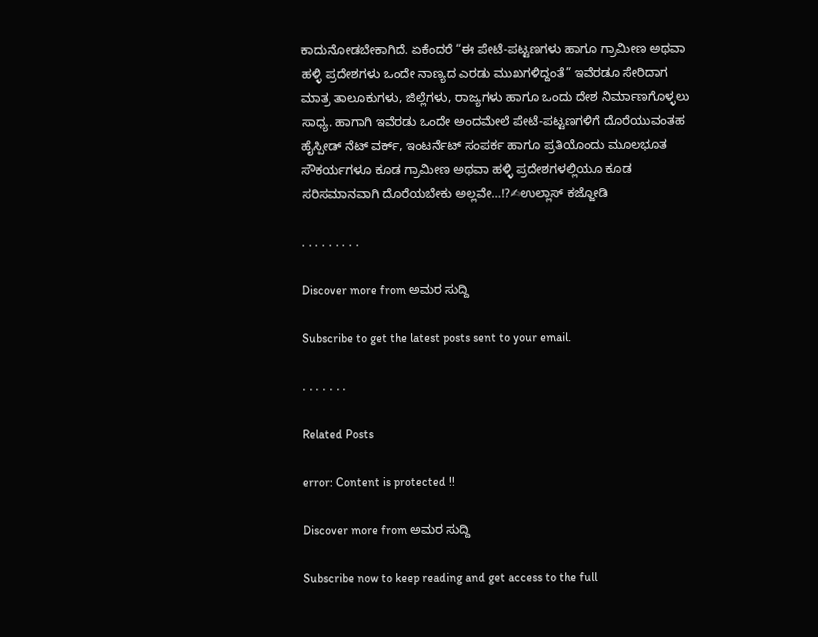ಕಾದುನೋಡಬೇಕಾಗಿದೆ. ಏಕೆಂದರೆ “ಈ ಪೇಟೆ-ಪಟ್ಟಣಗಳು ಹಾಗೂ ಗ್ರಾಮೀಣ ಅಥವಾ ಹಳ್ಳಿ ಪ್ರದೇಶಗಳು ಒಂದೇ ನಾಣ್ಯದ ಎರಡು ಮುಖಗಳಿದ್ದಂತೆ” ಇವೆರಡೂ ಸೇರಿದಾಗ ಮಾತ್ರ ತಾಲೂಕುಗಳು, ಜಿಲ್ಲೆಗಳು, ರಾಜ್ಯಗಳು ಹಾಗೂ ಒಂದು ದೇಶ ನಿರ್ಮಾಣಗೊಳ್ಳಲು ಸಾಧ್ಯ. ಹಾಗಾಗಿ ಇವೆರಡು ಒಂದೇ ಅಂದಮೇಲೆ ಪೇಟೆ-ಪಟ್ಟಣಗಳಿಗೆ ದೊರೆಯುವಂತಹ ಹೈಸ್ಪೀಡ್ ನೆಟ್ ವರ್ಕ್, ಇಂಟರ್ನೆಟ್ ಸಂಪರ್ಕ ಹಾಗೂ ಪ್ರತಿಯೊಂದು ಮೂಲಭೂತ ಸೌಕರ್ಯಗಳೂ ಕೂಡ ಗ್ರಾಮೀಣ ಅಥವಾ ಹಳ್ಳಿ ಪ್ರದೇಶಗಳಲ್ಲಿಯೂ ಕೂಡ ಸರಿಸಮಾನವಾಗಿ ದೊರೆಯಬೇಕು ಅಲ್ಲವೇ…!?✍ಉಲ್ಲಾಸ್ ಕಜ್ಜೋಡಿ

. . . . . . . . .

Discover more from ಅಮರ ಸುದ್ದಿ

Subscribe to get the latest posts sent to your email.

. . . . . . .

Related Posts

error: Content is protected !!

Discover more from ಅಮರ ಸುದ್ದಿ

Subscribe now to keep reading and get access to the full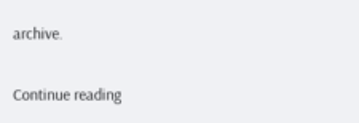archive.

Continue reading